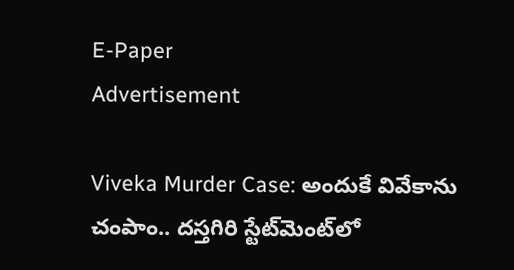E-Paper
Advertisement

Viveka Murder Case: అందుకే వివేకాను చంపాం.. దస్తగిరి స్టేట్‌మెంట్‌లో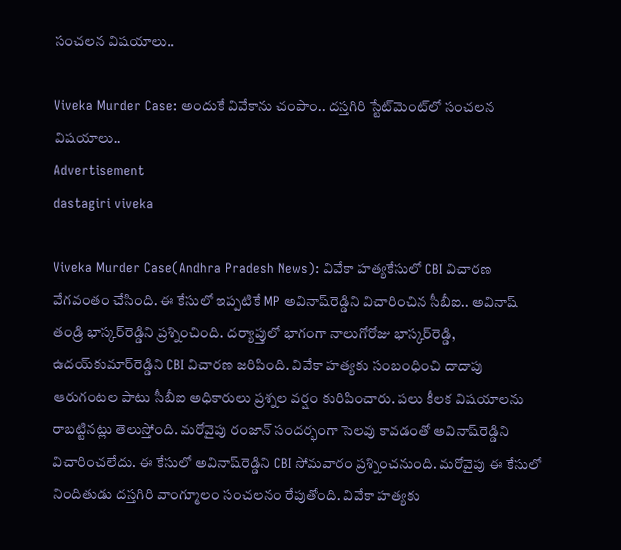సంచలన విషయాలు..

Viveka Murder Case: అందుకే వివేకాను చంపాం.. దస్తగిరి స్టేట్‌మెంట్‌లో సంచలన విషయాలు..
Advertisement
dastagiri viveka

Viveka Murder Case(Andhra Pradesh News): వివేకా హత్యకేసులో CBI విచారణ వేగవంతం చేసింది. ఈ కేసులో ఇప్పటికే MP అవినాష్‌రెడ్డిని విచారించిన సీబీఐ.. అవినాష్ తండ్రి భాస్కర్‌రెడ్డిని ప్రశ్నించింది. దర్యాప్తులో భాగంగా నాలుగోరోజు భాస్కర్‌రెడ్డి, ఉదయ్‌కుమార్‌రెడ్డిని CBI విచారణ జరిపింది. వివేకా హత్యకు సంబంధించి దాదాపు ఆరుగంటల పాటు సీబీఐ అధికారులు ప్రశ్నల వర్షం కురిపించారు. పలు కీలక విషయాలను రాబట్టినట్లు తెలుస్తోంది. మరోవైపు రంజాన్ సందర్భంగా సెలవు కావడంతో అవినాష్‌రెడ్డిని విచారించలేదు. ఈ కేసులో అవినాష్‌రెడ్డిని CBI సోమవారం ప్రశ్నించనుంది. మరోవైపు ఈ కేసులో నిందితుడు దస్తగిరి వాంగ్మూలం సంచలనం రేపుతోంది. వివేకా హత్యకు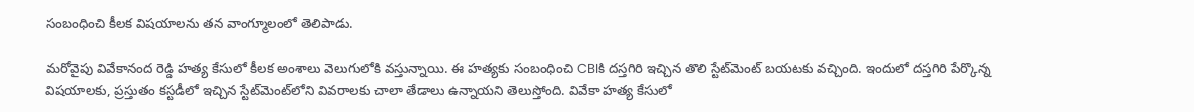సంబంధించి కీలక విషయాలను తన వాంగ్మూలంలో తెలిపాడు.

మరోవైపు వివేకానంద రెడ్డి హత్య కేసులో కీలక అంశాలు వెలుగులోకి వస్తున్నాయి. ఈ హత్యకు సంబంధించి CBIకి దస్తగిరి ఇచ్చిన తొలి స్టేట్‌మెంట్ బయటకు వచ్చింది. ఇందులో దస్తగిరి పేర్కొన్న విషయాలకు, ప్రస్తుతం కస్టడీలో ఇచ్చిన స్టేట్‌మెంట్‌లోని వివరాలకు చాలా తేడాలు ఉన్నాయని తెలుస్తోంది. వివేకా హత్య కేసులో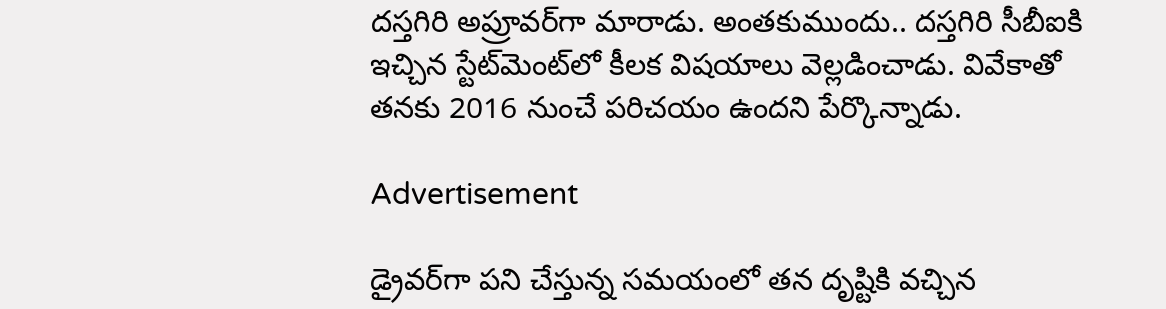దస్తగిరి అప్రూవర్‌గా మారాడు. అంతకుముందు.. దస్తగిరి సీబీఐకి ఇచ్చిన స్టేట్‌మెంట్‌లో కీలక విషయాలు వెల్లడించాడు. వివేకాతో తనకు 2016 నుంచే పరిచయం ఉందని పేర్కొన్నాడు.

Advertisement

డ్రైవర్‌గా పని చేస్తున్న సమయంలో తన దృష్టికి వచ్చిన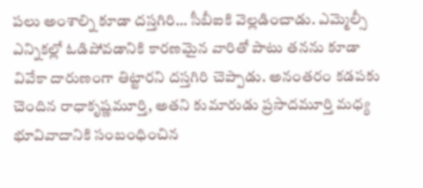పలు అంశాల్ని కూడా దస్తగిరి… సీబీఐకి వెల్లడించాడు. ఎమ్మెల్సీ ఎన్నికల్లో ఓడిపోవడానికి కారణమైన వారితో పాటు తనను కూడా వివేకా దారుణంగా తిట్టారని దస్తగిరి చెప్పాడు. అనంతరం కడపకు చెందిన రాధాకృష్ణమూర్తి, అతని కుమారుడు ప్రసాదమూర్తి మధ్య భూవివాదానికి సంబంధించిన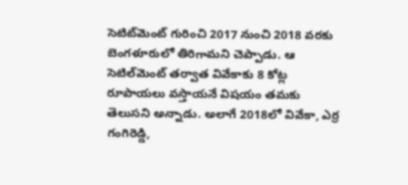సెటిట్‌మెంట్ గురించి 2017 నుంచి 2018 వరకు బెంగళూరులో తిరిగామని చెప్పాడు. ఆ సెటిల్‌మెంట్ తర్వాత వివేకాకు 8 కోట్ల రూపాయలు వస్తాయనే విషయం తమకు తెలుసని అన్నాడు. అలాగే 2018లో వివేకా, ఎర్ర గంగిరెడ్డి,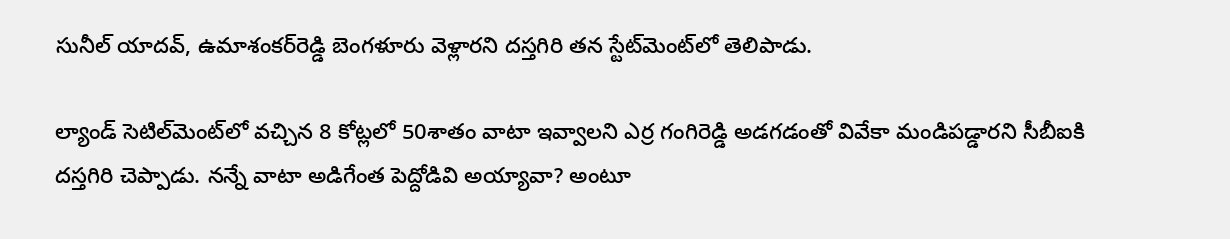సునీల్‌ యాదవ్‌, ఉమాశంకర్‌రెడ్డి బెంగళూరు వెళ్లారని దస్తగిరి తన స్టేట్‌మెంట్‌లో తెలిపాడు.

ల్యాండ్ సెటిల్‌మెంట్‌లో వచ్చిన 8 కోట్లలో 50శాతం వాటా ఇవ్వాలని ఎర్ర గంగిరెడ్డి అడగడంతో వివేకా మండిపడ్డారని సీబీఐకి దస్తగిరి చెప్పాడు. నన్నే వాటా అడిగేంత పెద్దోడివి అయ్యావా? అంటూ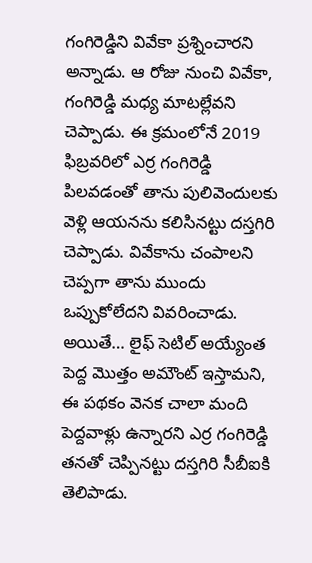గంగిరెడ్డిని వివేకా ప్రశ్నించారని అన్నాడు. ఆ రోజు నుంచి వివేకా, గంగిరెడ్డి మధ్య మాటల్లేవని చెప్పాడు. ఈ క్రమంలోనే 2019 ఫిబ్రవరిలో ఎర్ర గంగిరెడ్డి పిలవడంతో తాను పులివెందులకు వెళ్లి ఆయనను కలిసినట్టు దస్తగిరి చెప్పాడు. వివేకాను చంపాలని చెప్పగా తాను ముందు ఒప్పుకోలేదని వివరించాడు. అయితే… లైఫ్ సెటిల్‌ అయ్యేంత పెద్ద మొత్తం అమౌంట్‌ ఇస్తామని, ఈ పథకం వెనక చాలా మంది పెద్దవాళ్లు ఉన్నారని ఎర్ర గంగిరెడ్డి తనతో చెప్పినట్టు దస్తగిరి సీబీఐకి తెలిపాడు.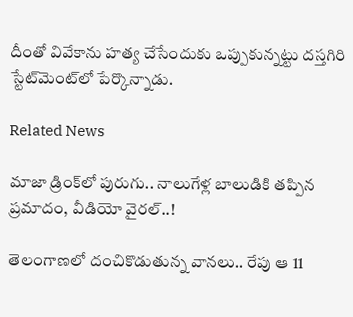దీంతో వివేకాను హత్య చేసేందుకు ఒప్పుకున్నట్టు దస్తగిరి స్టేట్‌మెంట్‌లో పేర్కొన్నాడు.

Related News

మాజా డ్రింక్‌లో పురుగు.. నాలుగేళ్ల బాలుడికి తప్పిన ప్రమాదం, వీడియో వైరల్..!

తెలంగాణలో దంచికొడుతున్న వానలు.. రేపు ఆ 11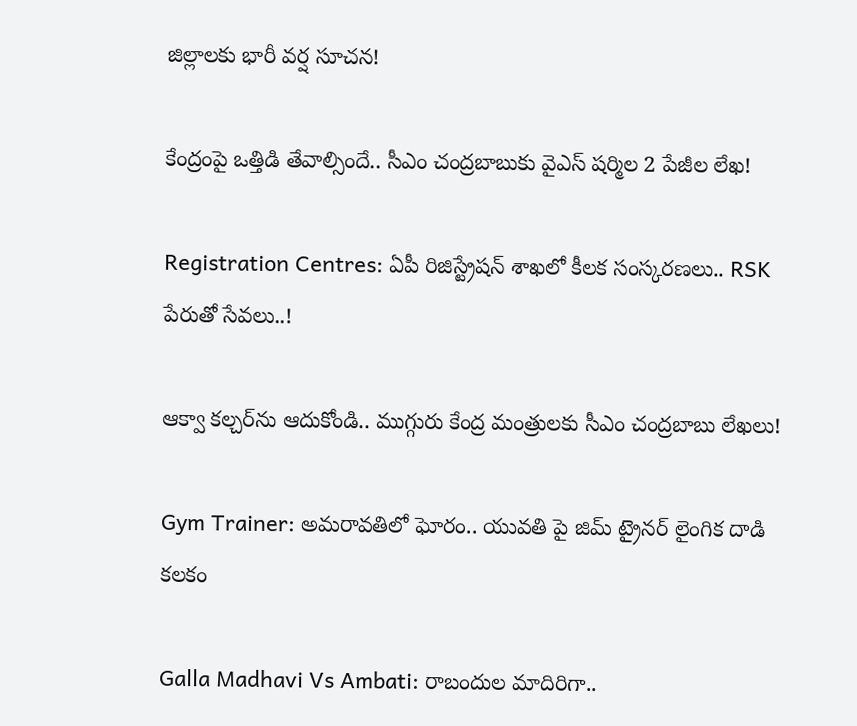జిల్లాలకు భారీ వర్ష సూచన!

కేంద్రంపై ఒత్తిడి తేవాల్సిందే.. సీఎం చంద్రబాబుకు వైఎస్ షర్మిల 2 పేజీల లేఖ!

Registration Centres: ఏపీ రిజిస్ట్రేషన్ శాఖలో కీలక సంస్కరణలు.. RSK పేరుతో సేవలు..!

ఆక్వా కల్చర్‌ను ఆదుకోండి.. ముగ్గురు కేంద్ర మంత్రులకు సీఎం చంద్రబాబు లేఖలు!

Gym Trainer: అమరావతిలో ఘోరం.. యువతి పై జిమ్ ట్రైనర్ లైంగిక దాడి కలకం

Galla Madhavi Vs Ambati: రాబందుల మాదిరిగా..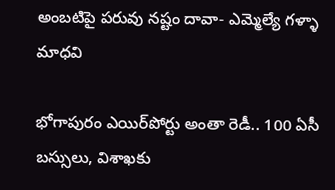అంబటిపై పరువు నష్టం దావా- ఎమ్మెల్యే గళ్ళా మాధవి

భోగాపురం ఎయిర్‌పోర్టు అంతా రెడీ.. 100 ఏసీ బస్సులు, విశాఖకు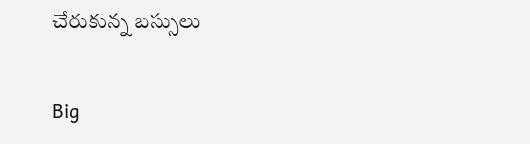చేరుకున్న బస్సులు

Big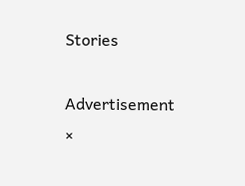Stories

Advertisement
×